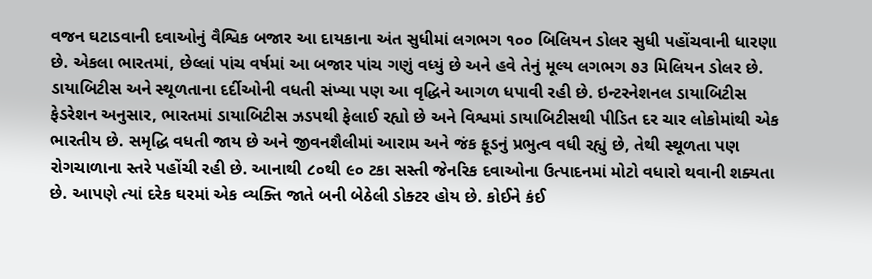વજન ઘટાડવાની દવાઓનું વૈશ્વિક બજાર આ દાયકાના અંત સુધીમાં લગભગ ૧૦૦ બિલિયન ડોલર સુધી પહોંચવાની ધારણા છે. એકલા ભારતમાં, છેલ્લાં પાંચ વર્ષમાં આ બજાર પાંચ ગણું વધ્યું છે અને હવે તેનું મૂલ્ય લગભગ ૭૩ મિલિયન ડોલર છે. ડાયાબિટીસ અને સ્થૂળતાના દર્દીઓની વધતી સંખ્યા પણ આ વૃદ્ધિને આગળ ધપાવી રહી છે. ઇન્ટરનેશનલ ડાયાબિટીસ ફેડરેશન અનુસાર, ભારતમાં ડાયાબિટીસ ઝડપથી ફેલાઈ રહ્યો છે અને વિશ્વમાં ડાયાબિટીસથી પીડિત દર ચાર લોકોમાંથી એક ભારતીય છે. સમૃદ્ધિ વધતી જાય છે અને જીવનશૈલીમાં આરામ અને જંક ફૂડનું પ્રભુત્વ વધી રહ્યું છે, તેથી સ્થૂળતા પણ રોગચાળાના સ્તરે પહોંચી રહી છે. આનાથી ૮૦થી ૯૦ ટકા સસ્તી જેનરિક દવાઓના ઉત્પાદનમાં મોટો વધારો થવાની શક્યતા છે. આપણે ત્યાં દરેક ઘરમાં એક વ્યક્તિ જાતે બની બેઠેલી ડોક્ટર હોય છે. કોઈને કંઈ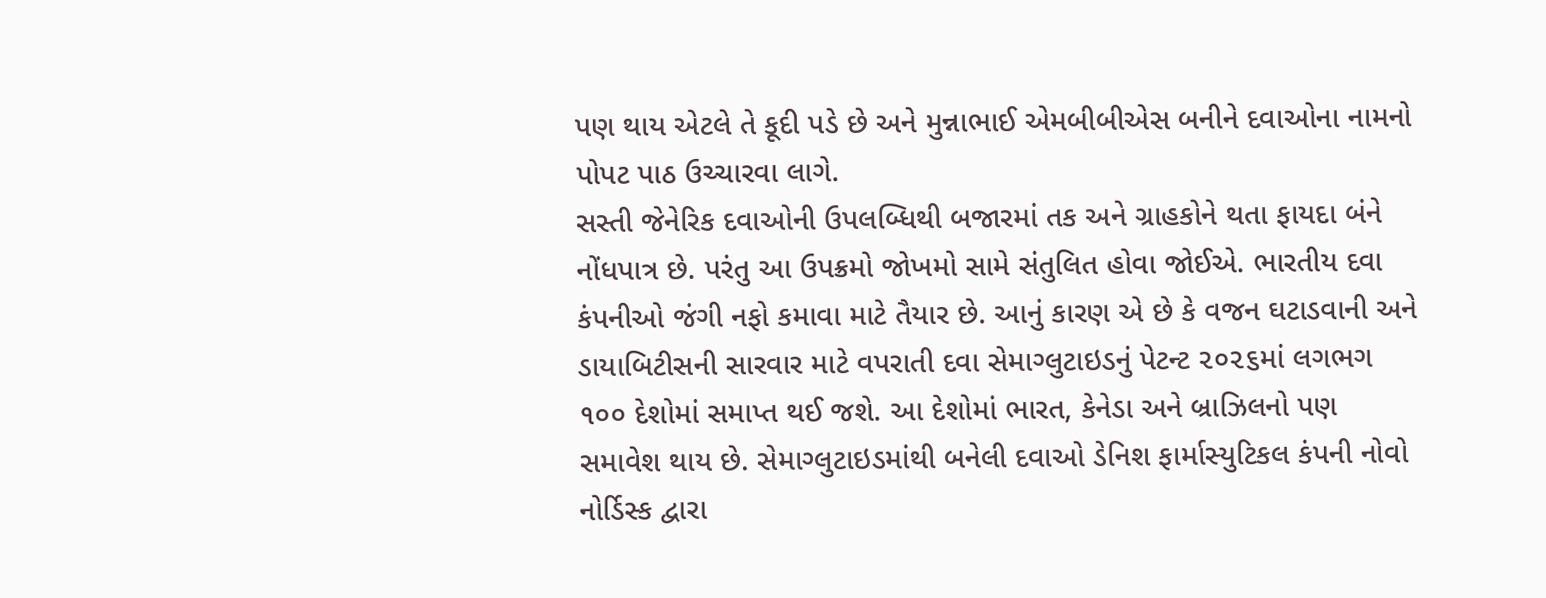પણ થાય એટલે તે કૂદી પડે છે અને મુન્નાભાઈ એમબીબીએસ બનીને દવાઓના નામનો પોપટ પાઠ ઉચ્ચારવા લાગે.
સસ્તી જેનેરિક દવાઓની ઉપલબ્ધિથી બજારમાં તક અને ગ્રાહકોને થતા ફાયદા બંને નોંધપાત્ર છે. પરંતુ આ ઉપક્રમો જોખમો સામે સંતુલિત હોવા જોઈએ. ભારતીય દવા કંપનીઓ જંગી નફો કમાવા માટે તૈયાર છે. આનું કારણ એ છે કે વજન ઘટાડવાની અને ડાયાબિટીસની સારવાર માટે વપરાતી દવા સેમાગ્લુટાઇડનું પેટન્ટ ૨૦૨૬માં લગભગ ૧૦૦ દેશોમાં સમાપ્ત થઈ જશે. આ દેશોમાં ભારત, કેનેડા અને બ્રાઝિલનો પણ સમાવેશ થાય છે. સેમાગ્લુટાઇડમાંથી બનેલી દવાઓ ડેનિશ ફાર્માસ્યુટિકલ કંપની નોવો નોર્ડિસ્ક દ્વારા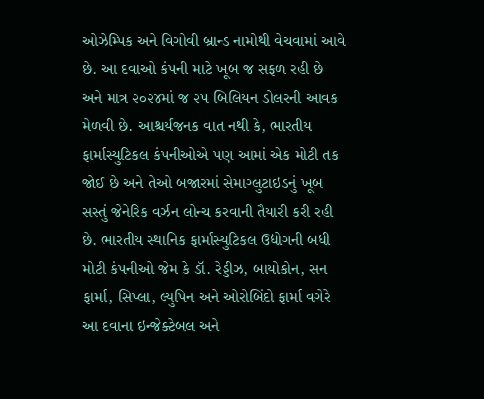ઓઝેમ્પિક અને વિગોવી બ્રાન્ડ નામોથી વેચવામાં આવે છે. આ દવાઓ કંપની માટે ખૂબ જ સફળ રહી છે અને માત્ર ૨૦૨૪માં જ ૨૫ બિલિયન ડોલરની આવક મેળવી છે. આશ્ચર્યજનક વાત નથી કે, ભારતીય ફાર્માસ્યુટિકલ કંપનીઓએ પણ આમાં એક મોટી તક જોઈ છે અને તેઓ બજારમાં સેમાગ્લુટાઇડનું ખૂબ સસ્તું જેનેરિક વર્ઝન લોન્ચ કરવાની તૈયારી કરી રહી છે. ભારતીય સ્થાનિક ફાર્માસ્યુટિકલ ઉદ્યોગની બધી મોટી કંપનીઓ જેમ કે ડૉ. રેડ્ડીઝ, બાયોકોન, સન ફાર્મા, સિપ્લા, લ્યુપિન અને ઓરોબિંદો ફાર્મા વગેરે આ દવાના ઇન્જેક્ટેબલ અને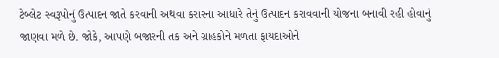ટેબ્લેટ સ્વરૂપોનું ઉત્પાદન જાતે કરવાની અથવા કરારના આધારે તેનું ઉત્પાદન કરાવવાની યોજના બનાવી રહી હોવાનું જાણવા મળે છે. જોકે, આપણે બજારની તક અને ગ્રાહકોને મળતા ફાયદાઓને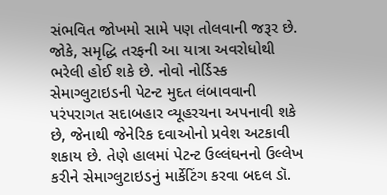સંભવિત જોખમો સામે પણ તોલવાની જરૂર છે.
જોકે, સમૃદ્ધિ તરફની આ યાત્રા અવરોધોથી ભરેલી હોઈ શકે છે. નોવો નોર્ડિસ્ક સેમાગ્લુટાઇડની પેટન્ટ મુદત લંબાવવાની પરંપરાગત સદાબહાર વ્યૂહરચના અપનાવી શકે છે, જેનાથી જેનેરિક દવાઓનો પ્રવેશ અટકાવી શકાય છે. તેણે હાલમાં પેટન્ટ ઉલ્લંઘનનો ઉલ્લેખ કરીને સેમાગ્લુટાઇડનું માર્કેટિંગ કરવા બદલ ડૉ.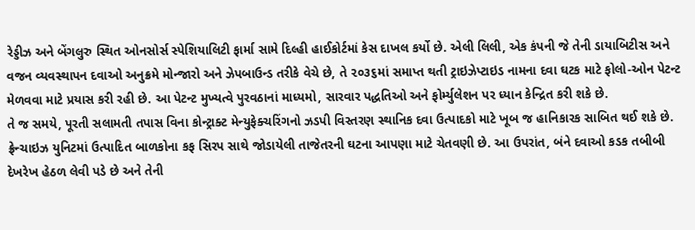રેડ્ડીઝ અને બેંગલુરુ સ્થિત ઓનસોર્સ સ્પેશિયાલિટી ફાર્મા સામે દિલ્હી હાઈકોર્ટમાં કેસ દાખલ કર્યો છે. એલી લિલી, એક કંપની જે તેની ડાયાબિટીસ અને વજન વ્યવસ્થાપન દવાઓ અનુક્રમે મોન્જારો અને ઝેપબાઉન્ડ તરીકે વેચે છે, તે ૨૦૩૬માં સમાપ્ત થતી ટ્રાઇઝેપ્ટાઇડ નામના દવા ઘટક માટે ફોલો-ઓન પેટન્ટ મેળવવા માટે પ્રયાસ કરી રહી છે. આ પેટન્ટ મુખ્યત્વે પુરવઠાનાં માધ્યમો, સારવાર પદ્ધતિઓ અને ફોર્મ્યુલેશન પર ધ્યાન કેન્દ્રિત કરી શકે છે.
તે જ સમયે, પૂરતી સલામતી તપાસ વિના કોન્ટ્રાક્ટ મેન્યુફેક્ચરિંગનો ઝડપી વિસ્તરણ સ્થાનિક દવા ઉત્પાદકો માટે ખૂબ જ હાનિકારક સાબિત થઈ શકે છે. ફ્રેન્ચાઇઝ યુનિટમાં ઉત્પાદિત બાળકોના કફ સિરપ સાથે જોડાયેલી તાજેતરની ઘટના આપણા માટે ચેતવણી છે. આ ઉપરાંત, બંને દવાઓ કડક તબીબી દેખરેખ હેઠળ લેવી પડે છે અને તેની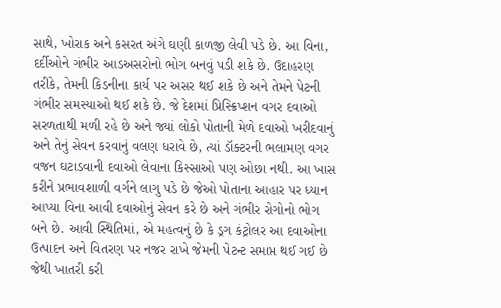સાથે, ખોરાક અને કસરત અંગે ઘણી કાળજી લેવી પડે છે. આ વિના, દર્દીઓને ગંભીર આડઅસરોનો ભોગ બનવું પડી શકે છે. ઉદાહરણ તરીકે, તેમની કિડનીના કાર્ય પર અસર થઈ શકે છે અને તેમને પેટની ગંભીર સમસ્યાઓ થઈ શકે છે. જે દેશમાં પ્રિસ્ક્રિપ્શન વગર દવાઓ સરળતાથી મળી રહે છે અને જ્યાં લોકો પોતાની મેળે દવાઓ ખરીદવાનું અને તેનું સેવન કરવાનું વલણ ધરાવે છે, ત્યાં ડૉક્ટરની ભલામણ વગર વજન ઘટાડવાની દવાઓ લેવાના કિસ્સાઓ પણ ઓછા નથી. આ ખાસ કરીને પ્રભાવશાળી વર્ગને લાગુ પડે છે જેઓ પોતાના આહાર પર ધ્યાન આપ્યા વિના આવી દવાઓનું સેવન કરે છે અને ગંભીર રોગોનો ભોગ બને છે. આવી સ્થિતિમાં, એ મહત્વનું છે કે ડ્રગ કંટ્રોલર આ દવાઓના ઉત્પાદન અને વિતરણ પર નજર રાખે જેમની પેટન્ટ સમાપ્ત થઈ ગઈ છે જેથી ખાતરી કરી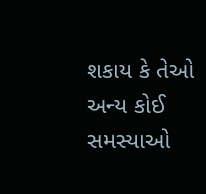શકાય કે તેઓ અન્ય કોઈ સમસ્યાઓ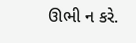ઊભી ન કરે.